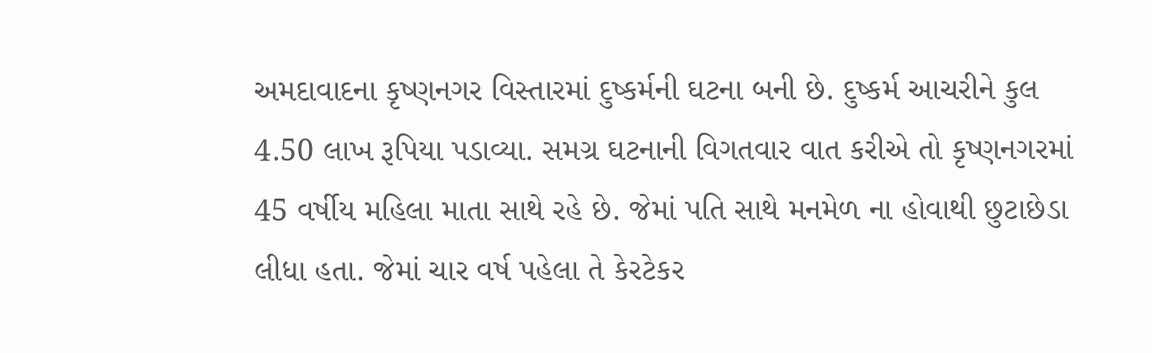અમદાવાદના કૃષ્ણનગર વિસ્તારમાં દુષ્કર્મની ઘટના બની છે. દુષ્કર્મ આચરીને કુલ 4.50 લાખ રૂપિયા પડાવ્યા. સમગ્ર ઘટનાની વિગતવાર વાત કરીએ તો કૃષ્ણનગરમાં 45 વર્ષીય મહિલા માતા સાથે રહે છે. જેમાં પતિ સાથે મનમેળ ના હોવાથી છુટાછેડા લીધા હતા. જેમાં ચાર વર્ષ પહેલા તે કેરટેકર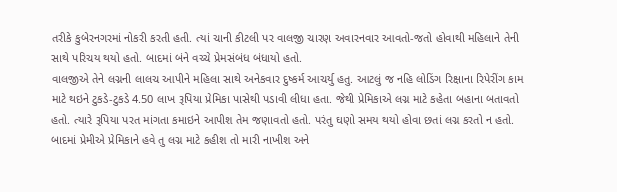તરીકે કુબેરનગરમાં નોકરી કરતી હતી. ત્યાં ચાની કીટલી પર વાલજી ચારણ અવારનવાર આવતો-જતો હોવાથી મહિલાને તેની સાથે પરિચય થયો હતો. બાદમાં બંને વચ્ચે પ્રેમસંબંધ બંધાયો હતો.
વાલજીએ તેને લગ્નની લાલચ આપીને મહિલા સાથે અનેકવાર દુષ્કર્મ આચર્યુ હતુ. આટલું જ નહિ લોડિંગ રિક્ષાના રિપેરીંગ કામ માટે થઇને ટુકડે-ટુકડે 4.50 લાખ રૂપિયા પ્રેમિકા પાસેથી પડાવી લીધા હતા. જેથી પ્રેમિકાએ લગ્ન માટે કહેતા બહાના બતાવતો હતો. ત્યારે રૂપિયા પરત માંગતા કમાઇને આપીશ તેમ જણાવતો હતો. પરંતુ ઘણો સમય થયો હોવા છતાં લગ્ન કરતો ન હતો. બાદમાં પ્રેમીએ પ્રેમિકાને હવે તુ લગ્ન માટે કહીશ તો મારી નાખીશ અને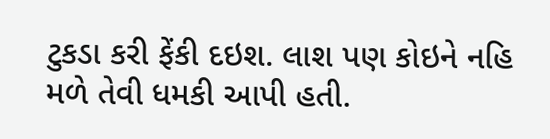ટુકડા કરી ફેંકી દઇશ. લાશ પણ કોઇને નહિ મળે તેવી ધમકી આપી હતી.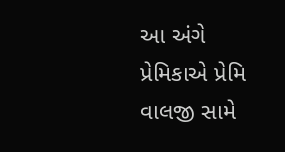આ અંગે પ્રેમિકાએ પ્રેમિ વાલજી સામે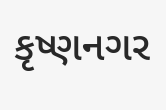કૃષ્ણનગર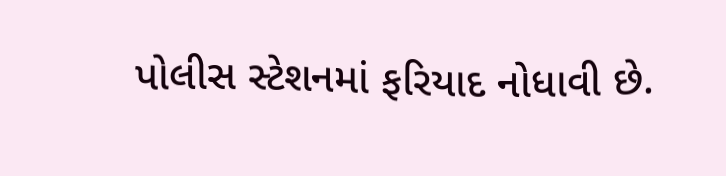પોલીસ સ્ટેશનમાં ફરિયાદ નોધાવી છે.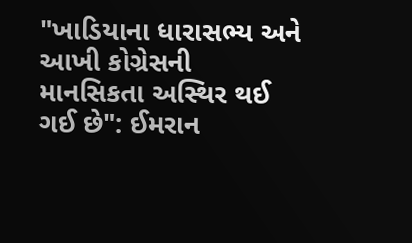"ખાડિયાના ધારાસભ્ય અને આખી કોગ્રેસની માનસિકતા અસ્થિર થઈ ગઈ છે": ઈમરાન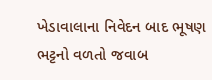ખેડાવાલાના નિવેદન બાદ ભૂષણ ભટ્ટનો વળતો જવાબ